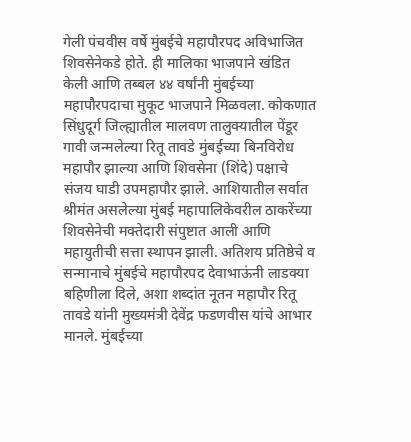गेली पंचवीस वर्षे मुंबईचे महापौरपद अविभाजित शिवसेनेकडे होते. ही मालिका भाजपाने खंडित केली आणि तब्बल ४४ वर्षांनी मुंबईच्या महापौरपदाचा मुकूट भाजपाने मिळवला. कोकणात सिंधुदूर्ग जिल्ह्यातील मालवण तालुक्यातील पेंडूर गावी जन्मलेल्या रितू तावडे मुंबईच्या बिनविरोध महापौर झाल्या आणि शिवसेना (शिंदे) पक्षाचे संजय घाडी उपमहापौर झाले. आशियातील सर्वात श्रीमंत असलेल्या मुंबई महापालिकेवरील ठाकरेंच्या शिवसेनेची मक्तेदारी संपुष्टात आली आणि महायुतीची सत्ता स्थापन झाली. अतिशय प्रतिष्ठेचे व सन्मानाचे मुंबईचे महापौरपद देवाभाऊंनी लाडक्या बहिणीला दिले, अशा शब्दांत नूतन महापौर रितू तावडे यांनी मुख्यमंत्री देवेंद्र फडणवीस यांचे आभार मानले. मुंबईच्या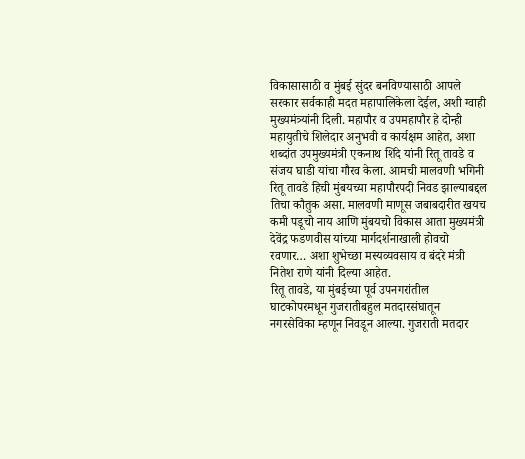विकासासाठी व मुंबई सुंदर बनविण्यासाठी आपले सरकार सर्वकाही मदत महापालिकेला देईल, अशी ग्वाही मुख्यमंत्र्यांनी दिली. महापौर व उपमहापौर हे दोन्ही महायुतीचे शिलेदार अनुभवी व कार्यक्षम आहेत, अशा शब्दांत उपमुख्यमंत्री एकनाथ शिंदे यांनी रितू तावडे व संजय घाडी यांचा गौरव केला. आमची मालवणी भगिनी रितू तावडे हिची मुंबयच्या महापौरपदी निवड झाल्याबद्दल तिचा कौतुक असा. मालवणी माणूस जबाबदारीत खयच कमी पडूचो नाय आणि मुंबयचो विकास आता मुख्यमंत्री देवेंद्र फडणवीस यांच्या मार्गदर्शनाखाली होवचो रवणार… अशा शुभेच्छा मस्यव्यवसाय व बंदरे मंत्री नितेश राणे यांनी दिल्या आहेत.
रितू तावडे, या मुंबईच्या पूर्व उपनगरांतील घाटकोपरमधून गुजरातीबहुल मतदारसंघातून नगरसेविका म्हणून निवडून आल्या. गुजराती मतदार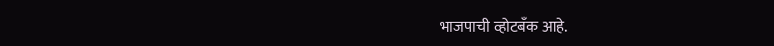भाजपाची व्होटबँक आहे.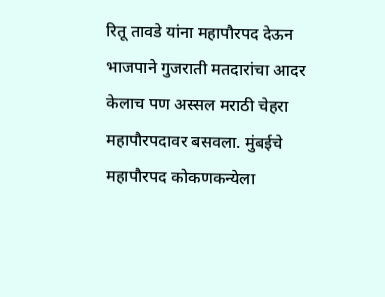रितू तावडे यांना महापौरपद देऊन भाजपाने गुजराती मतदारांचा आदर केलाच पण अस्सल मराठी चेहरा महापौरपदावर बसवला. मुंबईचे महापौरपद कोकणकन्येला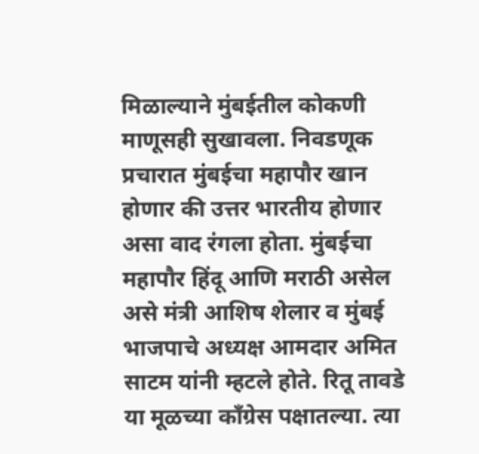मिळाल्याने मुंबईतील कोकणी माणूसही सुखावला. निवडणूक प्रचारात मुंबईचा महापौर खान होणार की उत्तर भारतीय होणार असा वाद रंगला होता. मुंबईचा महापौर हिंदू आणि मराठी असेल असे मंत्री आशिष शेलार व मुंबई भाजपाचे अध्यक्ष आमदार अमित साटम यांनी म्हटले होते. रितू तावडे या मूळच्या काँग्रेस पक्षातल्या. त्या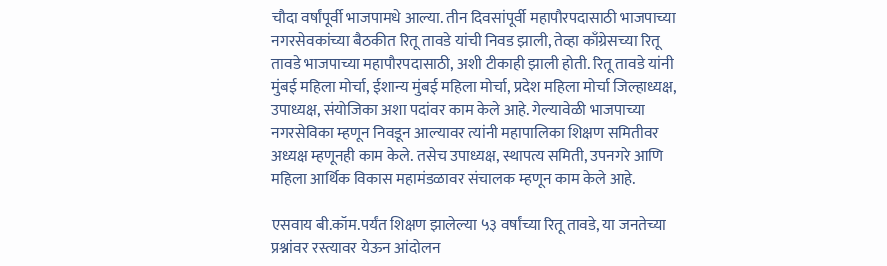चौदा वर्षांपूर्वी भाजपामधे आल्या. तीन दिवसांपूर्वी महापौरपदासाठी भाजपाच्या नगरसेवकांच्या बैठकीत रितू तावडे यांची निवड झाली, तेव्हा काँग्रेसच्या रितू तावडे भाजपाच्या महापौरपदासाठी, अशी टीकाही झाली होती. रितू तावडे यांनी मुंबई महिला मोर्चा, ईशान्य मुंबई महिला मोर्चा, प्रदेश महिला मोर्चा जिल्हाध्यक्ष, उपाध्यक्ष, संयोजिका अशा पदांवर काम केले आहे. गेल्यावेळी भाजपाच्या नगरसेविका म्हणून निवडून आल्यावर त्यांनी महापालिका शिक्षण समितीवर अध्यक्ष म्हणूनही काम केले. तसेच उपाध्यक्ष, स्थापत्य समिती, उपनगरे आणि महिला आर्थिक विकास महामंडळावर संचालक म्हणून काम केले आहे.

एसवाय बी.कॉम.पर्यंत शिक्षण झालेल्या ५३ वर्षांच्या रितू तावडे, या जनतेच्या प्रश्नांवर रस्त्यावर येऊन आंदोलन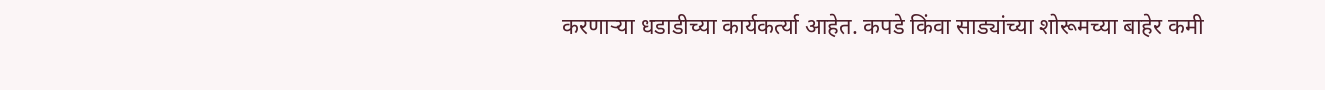करणाऱ्या धडाडीच्या कार्यकर्त्या आहेत. कपडे किंवा साड्यांच्या शोरूमच्या बाहेर कमी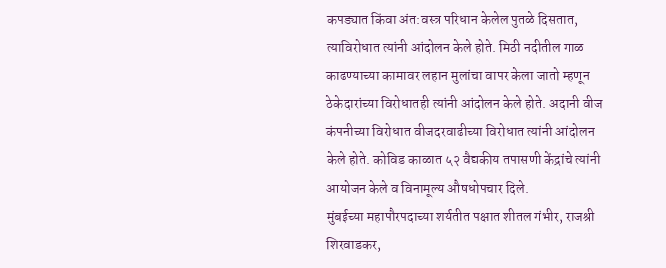कपड्यात किंवा अंत:वस्त्र परिधान केलेल पुतळे दिसतात, त्याविरोधात त्यांनी आंदोलन केले होते. मिठी नदीतील गाळ काढण्याच्या कामावर लहान मुलांचा वापर केला जातो म्हणून ठेकेदारांच्या विरोधातही त्यांनी आंदोलन केले होते. अदानी वीज कंपनीच्या विरोधात वीजदरवाढीच्या विरोधात त्यांनी आंदोलन केले होते. कोविड काळात ५२ वैद्यकीय तपासणी केंद्रांचे त्यांनी आयोजन केले व विनामूल्य औषधोपचार दिले.
मुंबईच्या महापौरपदाच्या शर्यतीत पक्षात शीतल गंभीर, राजश्री शिरवाडकर,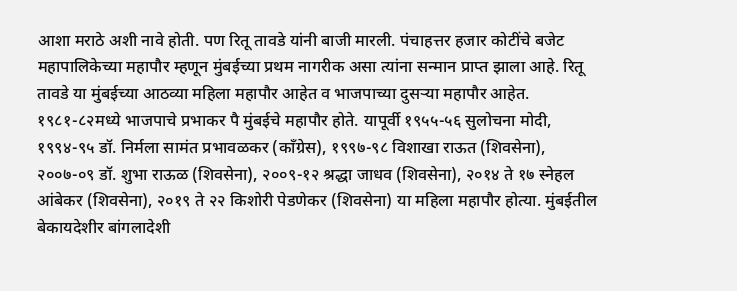आशा मराठे अशी नावे होती. पण रितू तावडे यांनी बाजी मारली. पंचाहत्तर हजार कोटींचे बजेट महापालिकेच्या महापौर म्हणून मुंबईच्या प्रथम नागरीक असा त्यांना सन्मान प्राप्त झाला आहे. रितू तावडे या मुंबईच्या आठव्या महिला महापौर आहेत व भाजपाच्या दुसऱ्या महापौर आहेत. १९८१-८२मध्ये भाजपाचे प्रभाकर पै मुंबईचे महापौर होते. यापूर्वी १९५५-५६ सुलोचना मोदी, १९९४-९५ डॉ. निर्मला सामंत प्रभावळकर (काँग्रेस), १९९७-९८ विशाखा राऊत (शिवसेना), २००७-०९ डॉ. शुभा राऊळ (शिवसेना), २००९-१२ श्रद्धा जाधव (शिवसेना), २०१४ ते १७ स्नेहल आंबेकर (शिवसेना), २०१९ ते २२ किशोरी पेडणेकर (शिवसेना) या महिला महापौर होत्या. मुंबईतील बेकायदेशीर बांगलादेशी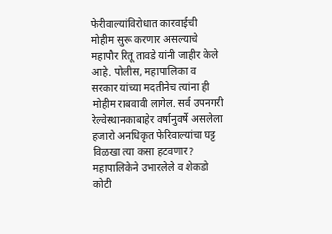फेरीवाल्यांविरोधात कारवाईची मोहीम सुरू करणार असल्याचे महापौर रितू तावडे यांनी जाहीर केले आहे. पोलीस, महापालिका व सरकार यांच्या मदतीनेच त्यांना ही मोहीम राबवावी लागेल. सर्व उपनगरी रेल्वेस्थानकाबाहेर वर्षानुवर्षे असलेला हजारो अनधिकृत फेरिवाल्यांचा घट्ट विळखा त्या कसा हटवणार? महापालिकेने उभारलेले व शेकडो कोटी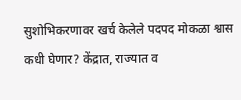सुशोभिकरणावर खर्च केलेले पदपद मोकळा श्वास कधी घेणार? केंद्रात, राज्यात व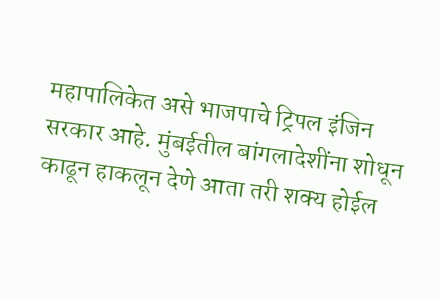महापालिकेत असे भाजपाचे ट्रिपल इंजिन सरकार आहे. मुंबईतील बांगलादेशींना शोधून काढून हाकलून देणे आता तरी शक्य होईल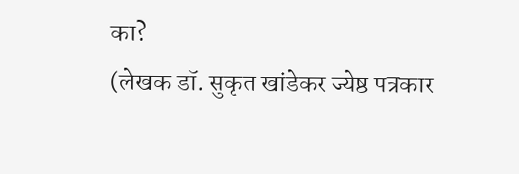का?
(लेखक डॉ. सुकृत खांडेकर ज्येष्ठ पत्रकार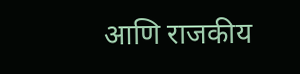आणि राजकीय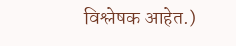विश्लेषक आहेत.)